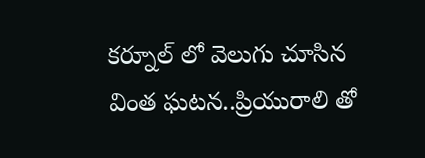కర్నూల్ లో వెలుగు చూసిన వింత ఘటన..ప్రియురాలి తో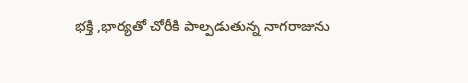భక్తి ,భార్యతో చోరీకి పాల్పడుతున్న నాగరాజును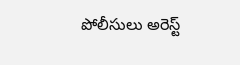పోలీసులు అరెస్ట్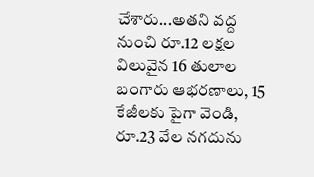చేశారు...అతని వద్ద నుంచి రూ.12 లక్షల విలువైన 16 తులాల బంగారు ఆభరణాలు, 15 కేజీలకు పైగా వెండి, రూ.23 వేల నగదును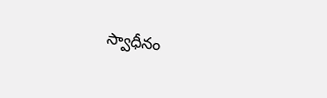స్వాధీనం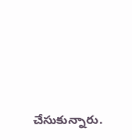చేసుకున్నారు.